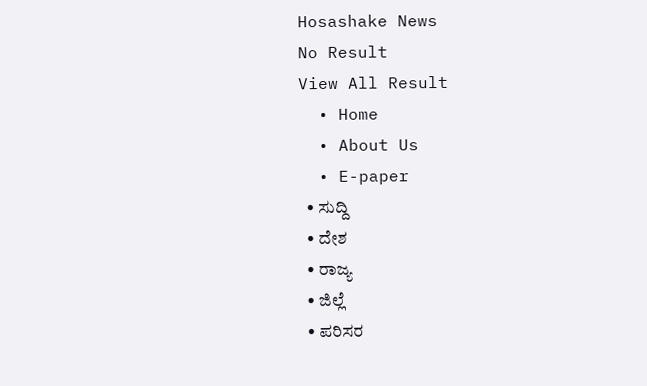Hosashake News
No Result
View All Result
  • Home
  • About Us
  • E-paper
  • ಸುದ್ದಿ
  • ದೇಶ
  • ರಾಜ್ಯ
  • ಜಿಲ್ಲೆ
  • ಪರಿಸರ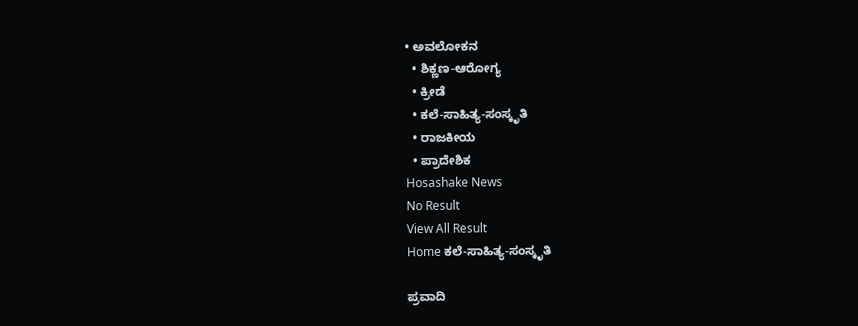• ಅವಲೋಕನ
  • ಶಿಕ್ಣಣ-ಆರೋಗ್ಯ
  • ಕ್ರೀಡೆ
  • ಕಲೆ-ಸಾಹಿತ್ಯ-ಸಂಸ್ಕೃತಿ
  • ರಾಜಕೀಯ
  • ಪ್ರಾದೇಶಿಕ
Hosashake News
No Result
View All Result
Home ಕಲೆ-ಸಾಹಿತ್ಯ-ಸಂಸ್ಕೃತಿ

ಪ್ರವಾದಿ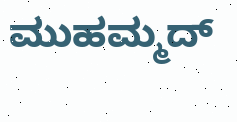ಮುಹಮ್ಮದ್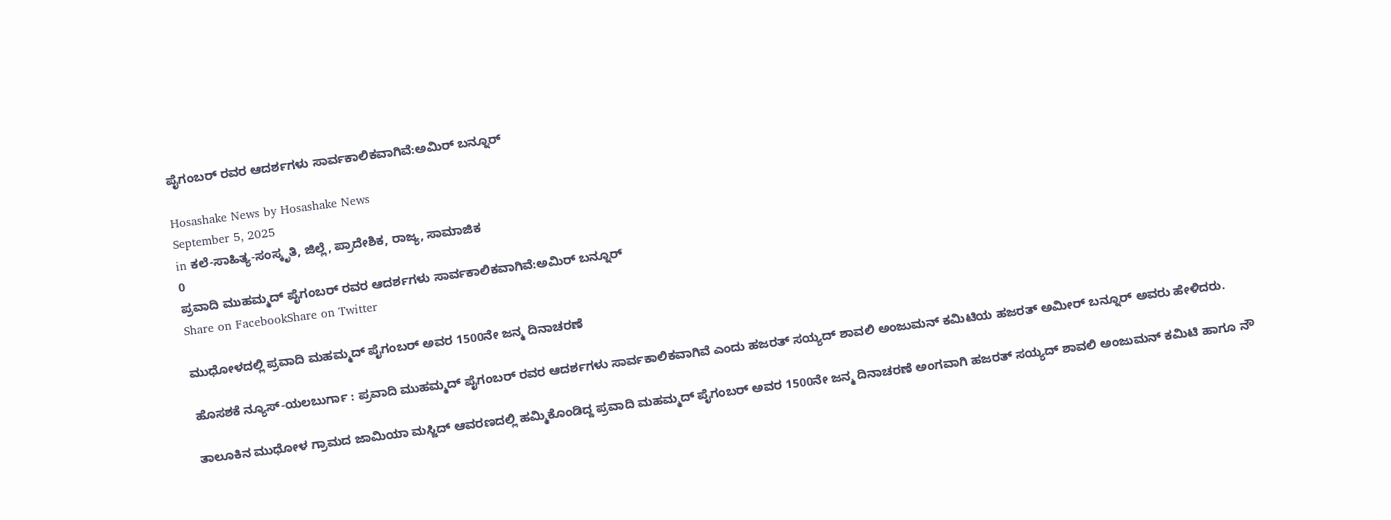ಪೈಗಂಬರ್ ರವರ ಆದರ್ಶಗಳು ಸಾರ್ವಕಾಲಿಕವಾಗಿವೆ:ಅಮಿರ್ ಬನ್ನೂರ್

Hosashake News by Hosashake News
September 5, 2025
in ಕಲೆ-ಸಾಹಿತ್ಯ-ಸಂಸ್ಕೃತಿ, ಜಿಲ್ಲೆ, ಪ್ರಾದೇಶಿಕ, ರಾಜ್ಯ, ಸಾಮಾಜಿಕ
0
ಪ್ರವಾದಿ ಮುಹಮ್ಮದ್ ಪೈಗಂಬರ್ ರವರ ಆದರ್ಶಗಳು ಸಾರ್ವಕಾಲಿಕವಾಗಿವೆ:ಅಮಿರ್ ಬನ್ನೂರ್
Share on FacebookShare on Twitter

ಮುಧೋಳದಲ್ಲಿ ಪ್ರವಾದಿ ಮಹಮ್ಮದ್ ಪೈಗಂಬರ್ ಅವರ 1500ನೇ ಜನ್ಮ ದಿನಾಚರಣೆ

ಹೊಸಶಕೆ ನ್ಯೂಸ್-ಯಲಬುರ್ಗಾ : ಪ್ರವಾದಿ ಮುಹಮ್ಮದ್ ಪೈಗಂಬರ್ ರವರ ಆದರ್ಶಗಳು ಸಾರ್ವಕಾಲಿಕವಾಗಿವೆ ಎಂದು ಹಜರತ್ ಸಯ್ಯದ್ ಶಾವಲಿ ಅಂಜುಮನ್ ಕಮಿಟಿಯ ಹಜರತ್ ಅಮೀರ್ ಬನ್ನೂರ್ ಅವರು ಹೇಳಿದರು.

ತಾಲೂಕಿನ ಮುಧೋಳ ಗ್ರಾಮದ ಜಾಮಿಯಾ ಮಸ್ಜಿದ್ ಆವರಣದಲ್ಲಿ ಹಮ್ಮಿಕೊಂಡಿದ್ದ ಪ್ರವಾದಿ ಮಹಮ್ಮದ್ ಪೈಗಂಬರ್ ಅವರ 1500ನೇ ಜನ್ಮ ದಿನಾಚರಣೆ ಅಂಗವಾಗಿ ಹಜರತ್ ಸಯ್ಯದ್ ಶಾವಲಿ ಅಂಜುಮನ್ ಕಮಿಟಿ ಹಾಗೂ ನೌ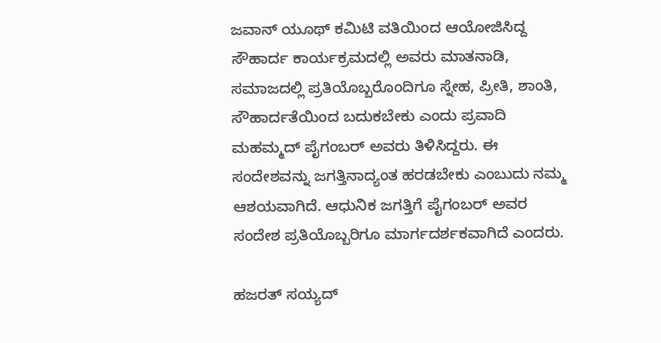ಜವಾನ್ ಯೂಥ್ ಕಮಿಟಿ ವತಿಯಿಂದ ಆಯೋಜಿಸಿದ್ದ ಸೌಹಾರ್ದ ಕಾರ್ಯಕ್ರಮದಲ್ಲಿ ಅವರು ಮಾತನಾಡಿ, ಸಮಾಜದಲ್ಲಿ ಪ್ರತಿಯೊಬ್ಬರೊಂದಿಗೂ ಸ್ನೇಹ, ಪ್ರೀತಿ, ಶಾಂತಿ, ಸೌಹಾರ್ದತೆಯಿಂದ ಬದುಕಬೇಕು ಎಂದು ಪ್ರವಾದಿ ಮಹಮ್ಮದ್ ಪೈಗಂಬ‌ರ್ ಅವರು ತಿಳಿಸಿದ್ದರು. ಈ ಸಂದೇಶವನ್ನು ಜಗತ್ತಿನಾದ್ಯಂತ ಹರಡಬೇಕು ಎಂಬುದು ನಮ್ಮ ಆಶಯವಾಗಿದೆ. ಆಧುನಿಕ ಜಗತ್ತಿಗೆ ಪೈಗಂಬ‌ರ್ ಅವರ ಸಂದೇಶ ಪ್ರತಿಯೊಬ್ಬರಿಗೂ ಮಾರ್ಗದರ್ಶಕವಾಗಿದೆ ಎಂದರು.

ಹಜರತ್ ಸಯ್ಯದ್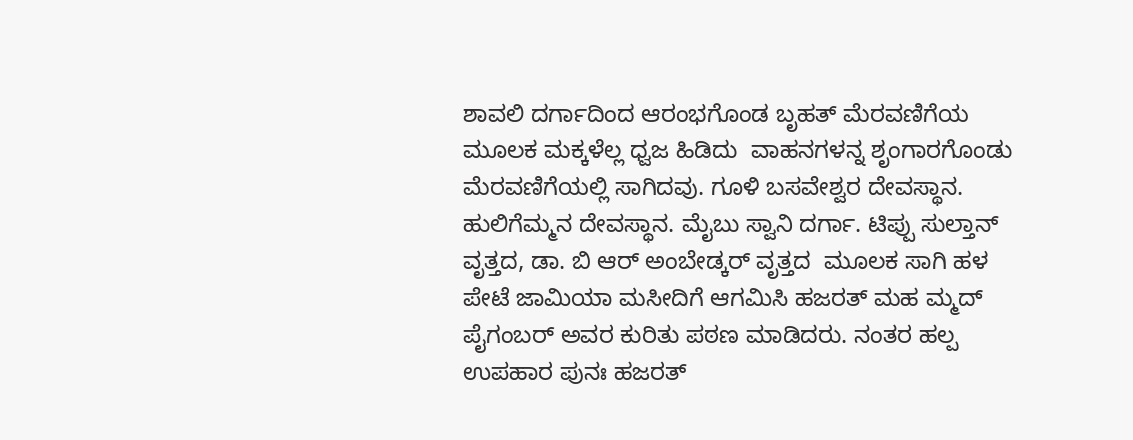ಶಾವಲಿ ದರ್ಗಾದಿಂದ ಆರಂಭಗೊಂಡ ಬೃಹತ್ ಮೆರವಣಿಗೆಯ ಮೂಲಕ ಮಕ್ಕಳೆಲ್ಲ ಧ್ವಜ ಹಿಡಿದು  ವಾಹನಗಳನ್ನ ಶೃಂಗಾರಗೊಂಡು ಮೆರವಣಿಗೆಯಲ್ಲಿ ಸಾಗಿದವು. ಗೂಳಿ ಬಸವೇಶ್ವರ ದೇವಸ್ಥಾನ. ಹುಲಿಗೆಮ್ಮನ ದೇವಸ್ಥಾನ. ಮೈಬು ಸ್ವಾನಿ ದರ್ಗಾ. ಟಿಪ್ಪು ಸುಲ್ತಾನ್ ವೃತ್ತದ, ಡಾ. ಬಿ ಆರ್ ಅಂಬೇಡ್ಕರ್ ವೃತ್ತದ  ಮೂಲಕ ಸಾಗಿ ಹಳ ಪೇಟೆ ಜಾಮಿಯಾ ಮಸೀದಿಗೆ ಆಗಮಿಸಿ ಹಜರತ್ ಮಹ ಮ್ಮದ್ ಪೈಗಂಬರ್ ಅವರ ಕುರಿತು ಪಠಣ ಮಾಡಿದರು. ನಂತರ ಹಲ್ಪ ಉಪಹಾರ ಪುನಃ ಹಜರತ್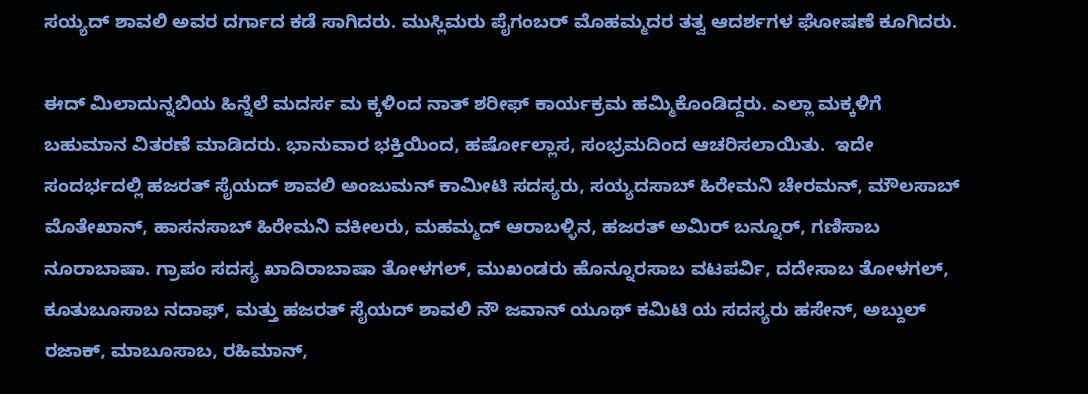ಸಯ್ಯದ್ ಶಾವಲಿ ಅವರ ದರ್ಗಾದ ಕಡೆ ಸಾಗಿದರು. ಮುಸ್ಲಿಮರು ಪೈಗಂಬರ್ ಮೊಹಮ್ಮದರ ತತ್ವ ಆದರ್ಶಗಳ ಘೋಷಣೆ ಕೂಗಿದರು.

ಈದ್ ಮಿಲಾದುನ್ನಬಿಯ ಹಿನ್ನೆಲೆ ಮದರ್ಸ ಮ ಕ್ಕಳಿಂದ ನಾತ್ ಶರೀಫ್‌ ಕಾರ್ಯಕ್ರಮ ಹಮ್ಮಿಕೊಂಡಿದ್ದರು. ಎಲ್ಲಾ ಮಕ್ಕಳಿಗೆ ಬಹುಮಾನ ವಿತರಣೆ ಮಾಡಿದರು. ಭಾನುವಾರ ಭಕ್ತಿಯಿಂದ, ಹರ್ಷೋಲ್ಲಾಸ, ಸಂಭ್ರಮದಿಂದ ಆಚರಿಸಲಾಯಿತು.  ಇದೇ ಸಂದರ್ಭದಲ್ಲಿ ಹಜರತ್ ಸೈಯದ್ ಶಾವಲಿ ಅಂಜುಮನ್ ಕಾಮೀಟಿ ಸದಸ್ಯರು, ಸಯ್ಯದಸಾಬ್ ಹಿರೇಮನಿ ಚೇರಮನ್, ಮೌಲಸಾಬ್ ಮೊತೇಖಾನ್, ಹಾಸನಸಾಬ್ ಹಿರೇಮನಿ ವಕೀಲರು, ಮಹಮ್ಮದ್ ಆರಾಬಳ್ಳಿನ, ಹಜರತ್ ಅಮಿರ್ ಬನ್ನೂರ್, ಗಣಿಸಾಬ ನೂರಾಬಾಷಾ. ಗ್ರಾಪಂ ಸದಸ್ಯ ಖಾದಿರಾಬಾಷಾ ತೋಳಗಲ್, ಮುಖಂಡರು ಹೊನ್ನೂರಸಾಬ ವಟಪರ್ವಿ, ದದೇಸಾಬ ತೋಳಗಲ್, ಕೂತುಬೂಸಾಬ ನದಾಫ್, ಮತ್ತು ಹಜರತ್ ಸೈಯದ್ ಶಾವಲಿ ನೌ ಜವಾನ್ ಯೂಥ್ ಕಮಿಟಿ ಯ ಸದಸ್ಯರು ಹಸೇನ್, ಅಬ್ದುಲ್ ರಜಾಕ್, ಮಾಬೂಸಾಬ, ರಹಿಮಾನ್,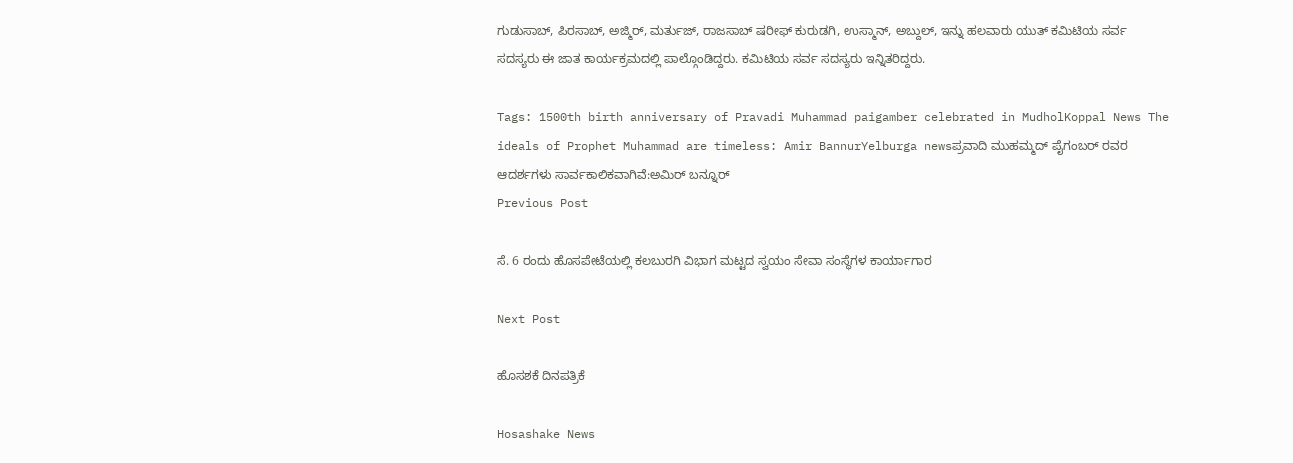ಗುಡುಸಾಬ್, ಪಿರಸಾಬ್, ಅಜ್ಮಿರ್, ಮರ್ತುಜ್, ರಾಜಸಾಬ್ ಷರೀಫ್ ಕುರುಡಗಿ, ಉಸ್ಮಾನ್, ಅಬ್ದುಲ್, ಇನ್ನು ಹಲವಾರು ಯುತ್ ಕಮಿಟಿಯ ಸರ್ವ ಸದಸ್ಯರು ಈ ಜಾತ ಕಾರ್ಯಕ್ರಮದಲ್ಲಿ ಪಾಲ್ಗೊಂಡಿದ್ದರು. ಕಮಿಟಿಯ ಸರ್ವ ಸದಸ್ಯರು ಇನ್ನಿತರಿದ್ದರು.

Tags: 1500th birth anniversary of Pravadi Muhammad paigamber celebrated in MudholKoppal News The ideals of Prophet Muhammad are timeless: Amir BannurYelburga newsಪ್ರವಾದಿ ಮುಹಮ್ಮದ್ ಪೈಗಂಬರ್ ರವರ ಆದರ್ಶಗಳು ಸಾರ್ವಕಾಲಿಕವಾಗಿವೆ:ಅಮಿರ್ ಬನ್ನೂರ್
Previous Post

ಸೆ. 6 ರಂದು ಹೊಸಪೇಟೆಯಲ್ಲಿ ಕಲಬುರಗಿ ವಿಭಾಗ ಮಟ್ಟದ ಸ್ವಯಂ ಸೇವಾ ಸಂಸ್ಥೆಗಳ ಕಾರ್ಯಾಗಾರ

Next Post

ಹೊಸಶಕೆ ದಿನಪತ್ರಿಕೆ

Hosashake News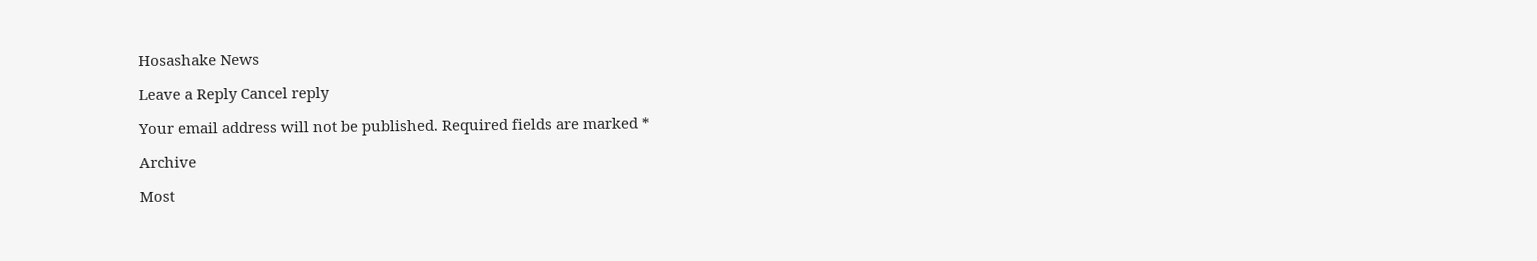Hosashake News

Leave a Reply Cancel reply

Your email address will not be published. Required fields are marked *

Archive

Most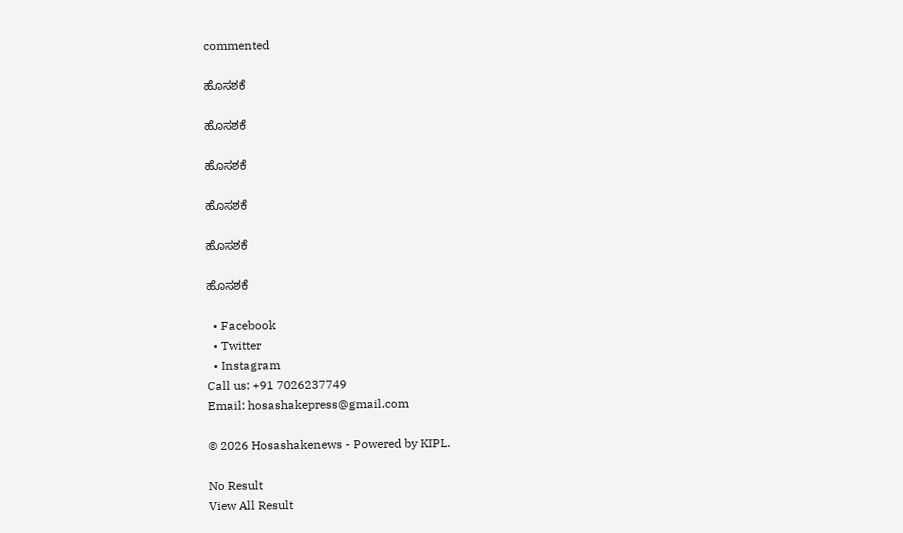commented

ಹೊಸಶಕೆ

ಹೊಸಶಕೆ

ಹೊಸಶಕೆ

ಹೊಸಶಕೆ

ಹೊಸಶಕೆ

ಹೊಸಶಕೆ

  • Facebook
  • Twitter
  • Instagram
Call us: +91 7026237749
Email: hosashakepress@gmail.com

© 2026 Hosashakenews - Powered by KIPL.

No Result
View All Result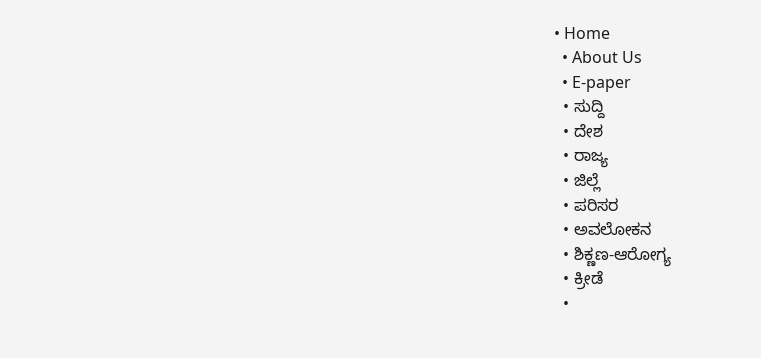• Home
  • About Us
  • E-paper
  • ಸುದ್ದಿ
  • ದೇಶ
  • ರಾಜ್ಯ
  • ಜಿಲ್ಲೆ
  • ಪರಿಸರ
  • ಅವಲೋಕನ
  • ಶಿಕ್ಣಣ-ಆರೋಗ್ಯ
  • ಕ್ರೀಡೆ
  •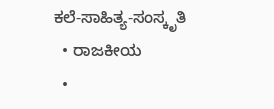ಕಲೆ-ಸಾಹಿತ್ಯ-ಸಂಸ್ಕೃತಿ
  • ರಾಜಕೀಯ
  •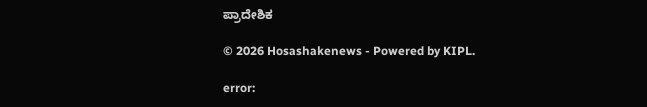ಪ್ರಾದೇಶಿಕ

© 2026 Hosashakenews - Powered by KIPL.

error: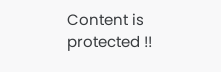Content is protected !!